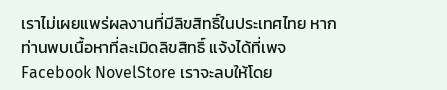เราไม่เผยแพร่ผลงานที่มีลิขสิทธิ์ในประเทศไทย หากท่านพบเนื้อหาที่ละเมิดลิขสิทธิ์ แจ้งได้ที่เพจ Facebook NovelStore เราจะลบให้โดย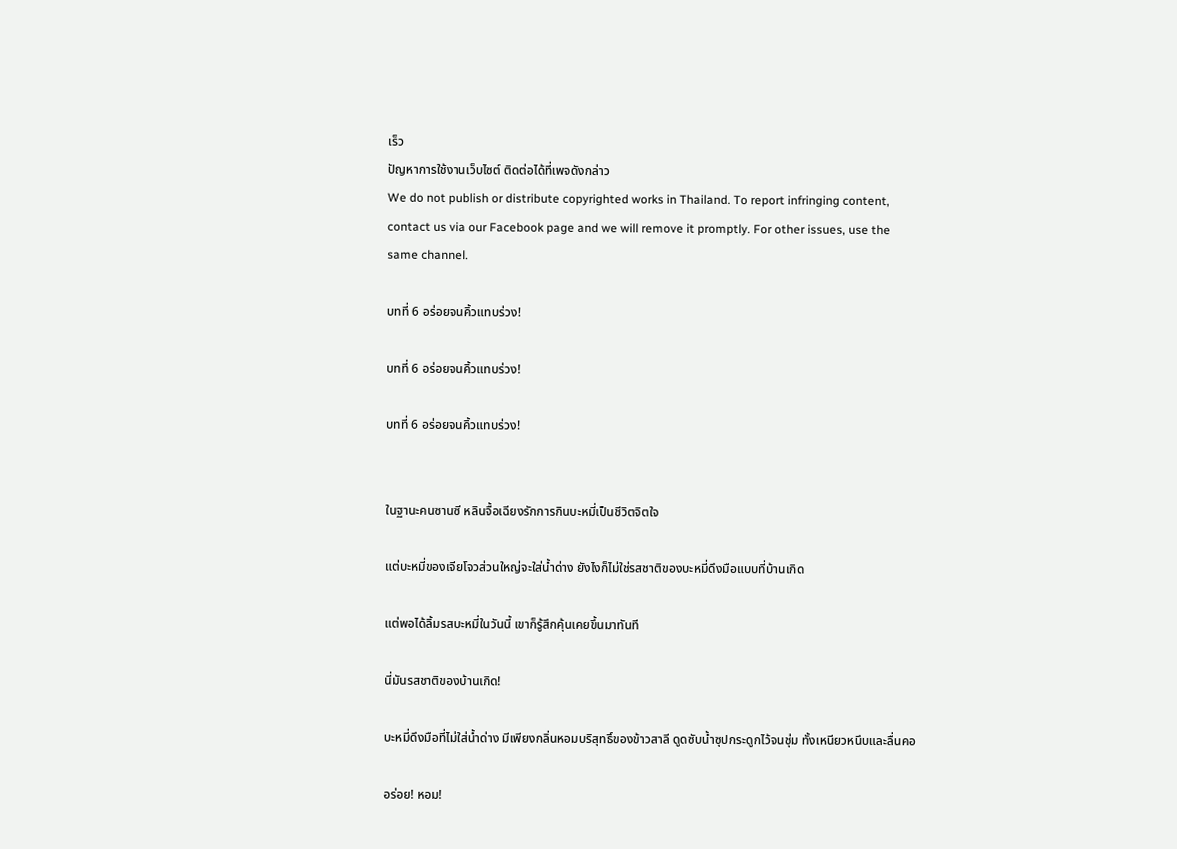เร็ว
ปัญหาการใช้งานเว็บไซต์ ติดต่อได้ที่เพจดังกล่าว
We do not publish or distribute copyrighted works in Thailand. To report infringing content, contact us via our Facebook page and we will remove it promptly. For other issues, use the same channel.

บทที่ 6 อร่อยจนคิ้วแทบร่วง!

บทที่ 6 อร่อยจนคิ้วแทบร่วง!

บทที่ 6 อร่อยจนคิ้วแทบร่วง!


ในฐานะคนซานซี หลินจื้อเฉียงรักการกินบะหมี่เป็นชีวิตจิตใจ

แต่บะหมี่ของเจียโจวส่วนใหญ่จะใส่น้ำด่าง ยังไงก็ไม่ใช่รสชาติของบะหมี่ดึงมือแบบที่บ้านเกิด

แต่พอได้ลิ้มรสบะหมี่ในวันนี้ เขาก็รู้สึกคุ้นเคยขึ้นมาทันที

นี่มันรสชาติของบ้านเกิด!

บะหมี่ดึงมือที่ไม่ใส่น้ำด่าง มีเพียงกลิ่นหอมบริสุทธิ์ของข้าวสาลี ดูดซับน้ำซุปกระดูกไว้จนชุ่ม ทั้งเหนียวหนึบและลื่นคอ

อร่อย! หอม!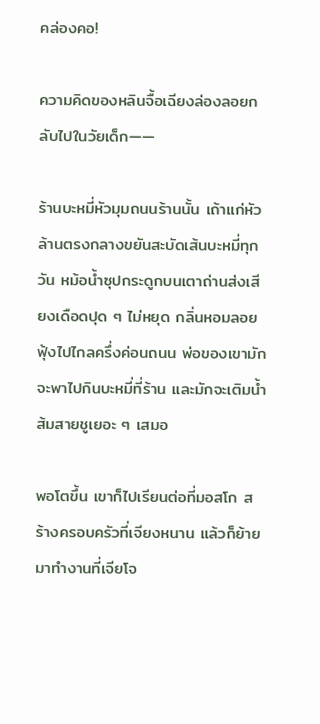คล่องคอ!

ความคิดของหลินจื้อเฉียงล่องลอยกลับไปในวัยเด็ก——

ร้านบะหมี่หัวมุมถนนร้านนั้น เถ้าแก่หัวล้านตรงกลางขยันสะบัดเส้นบะหมี่ทุกวัน หม้อน้ำซุปกระดูกบนเตาถ่านส่งเสียงเดือดปุด ๆ ไม่หยุด กลิ่นหอมลอยฟุ้งไปไกลครึ่งค่อนถนน พ่อของเขามักจะพาไปกินบะหมี่ที่ร้าน และมักจะเติมน้ำส้มสายชูเยอะ ๆ เสมอ

พอโตขึ้น เขาก็ไปเรียนต่อที่มอสโก สร้างครอบครัวที่เจียงหนาน แล้วก็ย้ายมาทำงานที่เจียโจ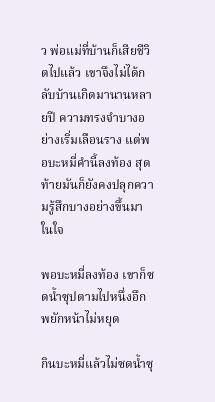ว พ่อแม่ที่บ้านก็เสียชีวิตไปแล้ว เขาจึงไม่ได้กลับบ้านเกิดมานานหลายปี ความทรงจำบางอย่างเริ่มเลือนราง แต่พอบะหมี่คำนี้ลงท้อง สุดท้ายมันก็ยังคงปลุกความรู้สึกบางอย่างขึ้นมาในใจ

พอบะหมี่ลงท้อง เขาก็ซดน้ำซุปตามไปหนึ่งอึก พยักหน้าไม่หยุด

กินบะหมี่แล้วไม่ซดน้ำซุ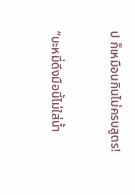ป ก็เหมือนกินไม่ครบสูตร!

“บะหมี่ดึงมือนี้ไม่ใส่น้ำ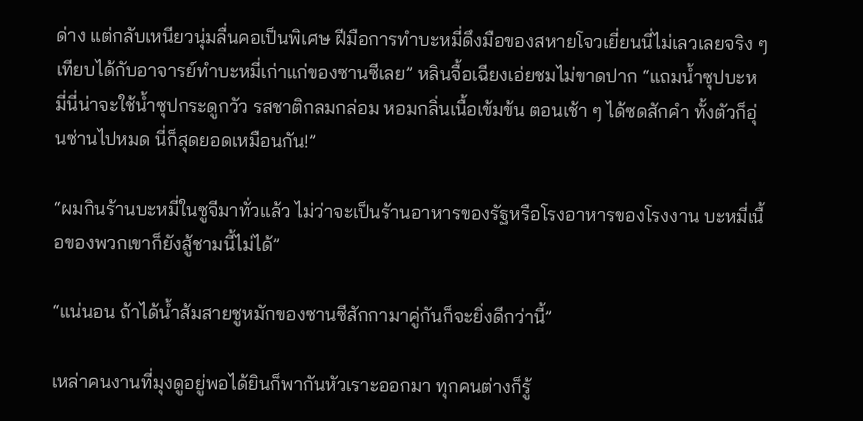ด่าง แต่กลับเหนียวนุ่มลื่นคอเป็นพิเศษ ฝีมือการทำบะหมี่ดึงมือของสหายโจวเยี่ยนนี่ไม่เลวเลยจริง ๆ เทียบได้กับอาจารย์ทำบะหมี่เก่าแก่ของซานซีเลย” หลินจื้อเฉียงเอ่ยชมไม่ขาดปาก “แถมน้ำซุปบะหมี่นี่น่าจะใช้น้ำซุปกระดูกวัว รสชาติกลมกล่อม หอมกลิ่นเนื้อเข้มข้น ตอนเช้า ๆ ได้ซดสักคำ ทั้งตัวก็อุ่นซ่านไปหมด นี่ก็สุดยอดเหมือนกัน!”

“ผมกินร้านบะหมี่ในซูจีมาทั่วแล้ว ไม่ว่าจะเป็นร้านอาหารของรัฐหรือโรงอาหารของโรงงาน บะหมี่เนื้อของพวกเขาก็ยังสู้ชามนี้ไม่ได้”

“แน่นอน ถ้าได้น้ำส้มสายชูหมักของซานซีสักกามาคู่กันก็จะยิ่งดีกว่านี้”

เหล่าคนงานที่มุงดูอยู่พอได้ยินก็พากันหัวเราะออกมา ทุกคนต่างก็รู้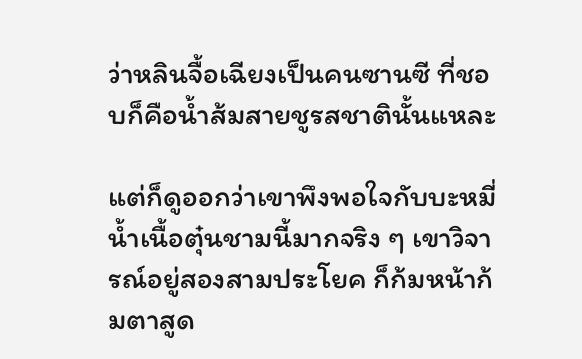ว่าหลินจื้อเฉียงเป็นคนซานซี ที่ชอบก็คือน้ำส้มสายชูรสชาตินั้นแหละ

แต่ก็ดูออกว่าเขาพึงพอใจกับบะหมี่น้ำเนื้อตุ๋นชามนี้มากจริง ๆ เขาวิจารณ์อยู่สองสามประโยค ก็ก้มหน้าก้มตาสูด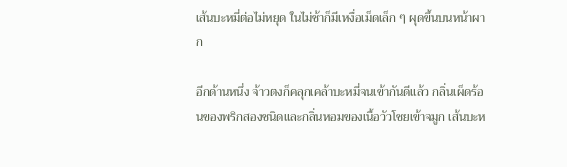เส้นบะหมี่ต่อไม่หยุด ในไม่ช้าก็มีเหงื่อเม็ดเล็ก ๆ ผุดขึ้นบนหน้าผาก

อีกด้านหนึ่ง จ้าวตงก็คลุกเคล้าบะหมี่จนเข้ากันดีแล้ว กลิ่นเผ็ดร้อนของพริกสองชนิดและกลิ่นหอมของเนื้อวัวโชยเข้าจมูก เส้นบะห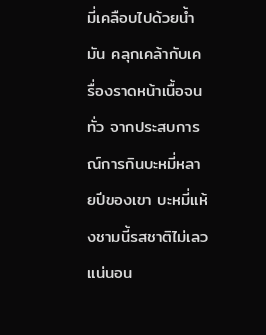มี่เคลือบไปด้วยน้ำมัน คลุกเคล้ากับเครื่องราดหน้าเนื้อจนทั่ว จากประสบการณ์การกินบะหมี่หลายปีของเขา บะหมี่แห้งชามนี้รสชาติไม่เลวแน่นอน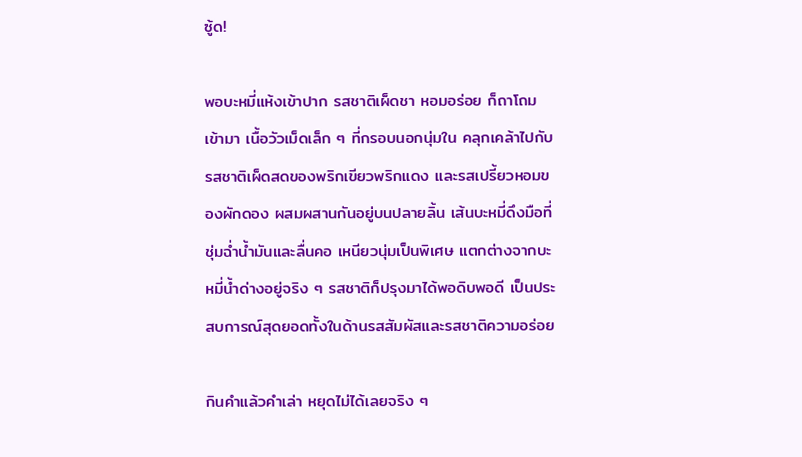ซู้ด!

พอบะหมี่แห้งเข้าปาก รสชาติเผ็ดชา หอมอร่อย ก็ถาโถมเข้ามา เนื้อวัวเม็ดเล็ก ๆ ที่กรอบนอกนุ่มใน คลุกเคล้าไปกับรสชาติเผ็ดสดของพริกเขียวพริกแดง และรสเปรี้ยวหอมของผักดอง ผสมผสานกันอยู่บนปลายลิ้น เส้นบะหมี่ดึงมือที่ชุ่มฉ่ำน้ำมันและลื่นคอ เหนียวนุ่มเป็นพิเศษ แตกต่างจากบะหมี่น้ำด่างอยู่จริง ๆ รสชาติก็ปรุงมาได้พอดิบพอดี เป็นประสบการณ์สุดยอดทั้งในด้านรสสัมผัสและรสชาติความอร่อย

กินคำแล้วคำเล่า หยุดไม่ได้เลยจริง ๆ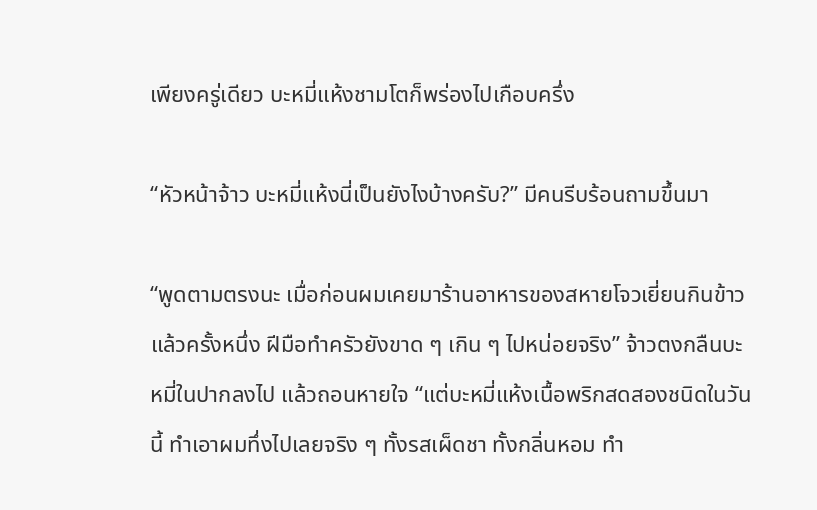เพียงครู่เดียว บะหมี่แห้งชามโตก็พร่องไปเกือบครึ่ง

“หัวหน้าจ้าว บะหมี่แห้งนี่เป็นยังไงบ้างครับ?” มีคนรีบร้อนถามขึ้นมา

“พูดตามตรงนะ เมื่อก่อนผมเคยมาร้านอาหารของสหายโจวเยี่ยนกินข้าวแล้วครั้งหนึ่ง ฝีมือทำครัวยังขาด ๆ เกิน ๆ ไปหน่อยจริง” จ้าวตงกลืนบะหมี่ในปากลงไป แล้วถอนหายใจ “แต่บะหมี่แห้งเนื้อพริกสดสองชนิดในวันนี้ ทำเอาผมทึ่งไปเลยจริง ๆ ทั้งรสเผ็ดชา ทั้งกลิ่นหอม ทำ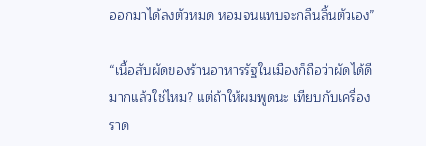ออกมาได้ลงตัวหมด หอมจนแทบจะกลืนลิ้นตัวเอง”

“เนื้อสับผัดของร้านอาหารรัฐในเมืองก็ถือว่าผัดได้ดีมากแล้วใช่ไหม? แต่ถ้าให้ผมพูดนะ เทียบกับเครื่องราด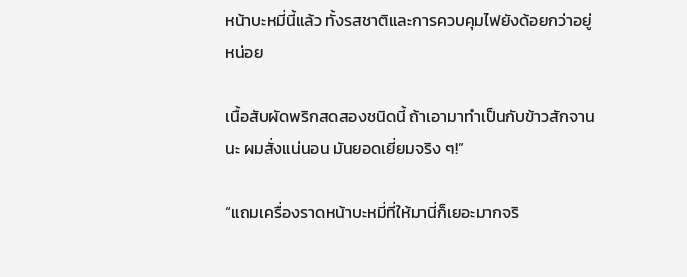หน้าบะหมี่นี้แล้ว ทั้งรสชาติและการควบคุมไฟยังด้อยกว่าอยู่หน่อย

เนื้อสับผัดพริกสดสองชนิดนี้ ถ้าเอามาทำเป็นกับข้าวสักจานนะ ผมสั่งแน่นอน มันยอดเยี่ยมจริง ๆ!”

“แถมเครื่องราดหน้าบะหมี่ที่ให้มานี่ก็เยอะมากจริ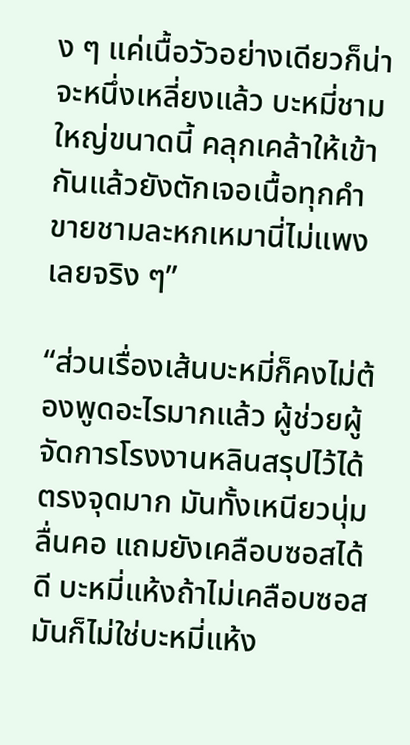ง ๆ แค่เนื้อวัวอย่างเดียวก็น่าจะหนึ่งเหลี่ยงแล้ว บะหมี่ชามใหญ่ขนาดนี้ คลุกเคล้าให้เข้ากันแล้วยังตักเจอเนื้อทุกคำ ขายชามละหกเหมานี่ไม่แพงเลยจริง ๆ”

“ส่วนเรื่องเส้นบะหมี่ก็คงไม่ต้องพูดอะไรมากแล้ว ผู้ช่วยผู้จัดการโรงงานหลินสรุปไว้ได้ตรงจุดมาก มันทั้งเหนียวนุ่มลื่นคอ แถมยังเคลือบซอสได้ดี บะหมี่แห้งถ้าไม่เคลือบซอส มันก็ไม่ใช่บะหมี่แห้ง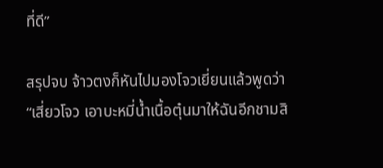ที่ดี”

สรุปจบ จ้าวตงก็หันไปมองโจวเยี่ยนแล้วพูดว่า “เสี่ยวโจว เอาบะหมี่น้ำเนื้อตุ๋นมาให้ฉันอีกชามสิ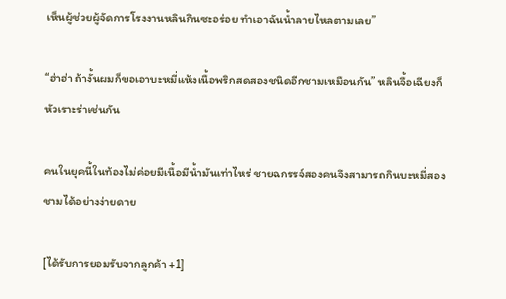เห็นผู้ช่วยผู้จัดการโรงงานหลินกินซะอร่อย ทำเอาฉันน้ำลายไหลตามเลย”

“ฮ่าฮ่า ถ้างั้นผมก็ขอเอาบะหมี่แห้งเนื้อพริกสดสองชนิดอีกชามเหมือนกัน” หลินจื้อเฉียงก็หัวเราะร่าเช่นกัน

คนในยุคนี้ในท้องไม่ค่อยมีเนื้อมีน้ำมันเท่าไหร่ ชายฉกรรจ์สองคนจึงสามารถกินบะหมี่สองชามได้อย่างง่ายดาย

[ได้รับการยอมรับจากลูกค้า +1]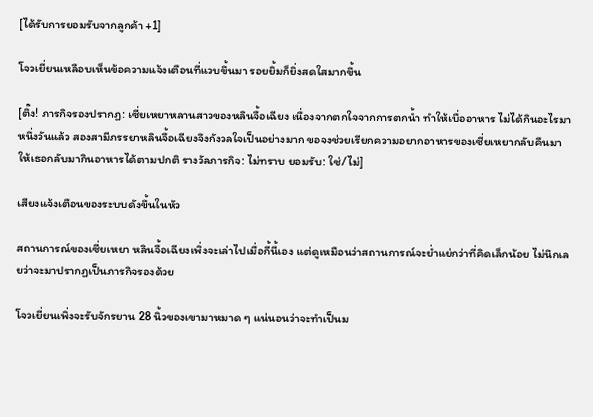[ได้รับการยอมรับจากลูกค้า +1]

โจวเยี่ยนเหลือบเห็นข้อความแจ้งเตือนที่แวบขึ้นมา รอยยิ้มก็ยิ่งสดใสมากขึ้น

[ติ๊ง! ภารกิจรองปรากฏ: เซี่ยเหยาหลานสาวของหลินจื้อเฉียง เนื่องจากตกใจจากการตกน้ำ ทำให้เบื่ออาหาร ไม่ได้กินอะไรมาหนึ่งวันแล้ว สองสามีภรรยาหลินจื้อเฉียงจึงกังวลใจเป็นอย่างมาก ขอจงช่วยเรียกความอยากอาหารของเซี่ยเหยากลับคืนมา ให้เธอกลับมากินอาหารได้ตามปกติ รางวัลภารกิจ: ไม่ทราบ ยอมรับ: ใช่/ไม่]

เสียงแจ้งเตือนของระบบดังขึ้นในหัว

สถานการณ์ของเซี่ยเหยา หลินจื้อเฉียงเพิ่งจะเล่าไปเมื่อกี้นี้เอง แต่ดูเหมือนว่าสถานการณ์จะย่ำแย่กว่าที่คิดเล็กน้อย ไม่นึกเลยว่าจะมาปรากฏเป็นภารกิจรองด้วย

โจวเยี่ยนเพิ่งจะรับจักรยาน 28 นิ้วของเขามาหมาด ๆ แน่นอนว่าจะทำเป็นม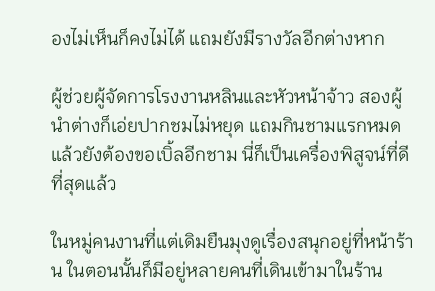องไม่เห็นก็คงไม่ได้ แถมยังมีรางวัลอีกต่างหาก

ผู้ช่วยผู้จัดการโรงงานหลินและหัวหน้าจ้าว สองผู้นำต่างก็เอ่ยปากชมไม่หยุด แถมกินชามแรกหมดแล้วยังต้องขอเบิ้ลอีกชาม นี่ก็เป็นเครื่องพิสูจน์ที่ดีที่สุดแล้ว

ในหมู่คนงานที่แต่เดิมยืนมุงดูเรื่องสนุกอยู่ที่หน้าร้าน ในตอนนั้นก็มีอยู่หลายคนที่เดินเข้ามาในร้าน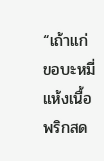“เถ้าแก่ ขอบะหมี่แห้งเนื้อพริกสด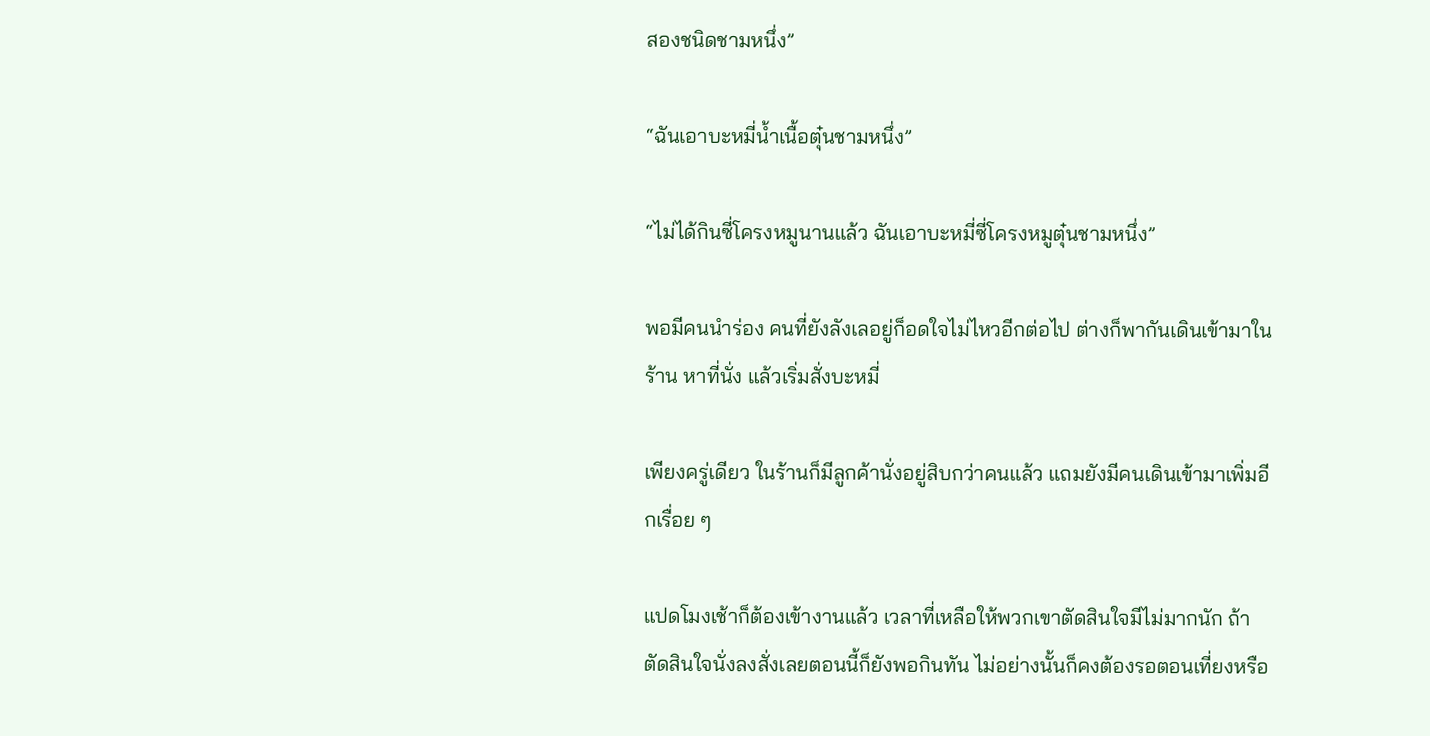สองชนิดชามหนึ่ง”

“ฉันเอาบะหมี่น้ำเนื้อตุ๋นชามหนึ่ง”

“ไม่ได้กินซี่โครงหมูนานแล้ว ฉันเอาบะหมี่ซี่โครงหมูตุ๋นชามหนึ่ง”

พอมีคนนำร่อง คนที่ยังลังเลอยู่ก็อดใจไม่ไหวอีกต่อไป ต่างก็พากันเดินเข้ามาในร้าน หาที่นั่ง แล้วเริ่มสั่งบะหมี่

เพียงครู่เดียว ในร้านก็มีลูกค้านั่งอยู่สิบกว่าคนแล้ว แถมยังมีคนเดินเข้ามาเพิ่มอีกเรื่อย ๆ

แปดโมงเช้าก็ต้องเข้างานแล้ว เวลาที่เหลือให้พวกเขาตัดสินใจมีไม่มากนัก ถ้าตัดสินใจนั่งลงสั่งเลยตอนนี้ก็ยังพอกินทัน ไม่อย่างนั้นก็คงต้องรอตอนเที่ยงหรือ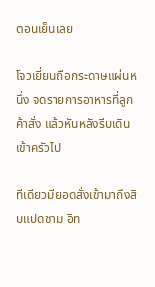ตอนเย็นเลย

โจวเยี่ยนถือกระดาษแผ่นหนึ่ง จดรายการอาหารที่ลูกค้าสั่ง แล้วหันหลังรีบเดินเข้าครัวไป

ทีเดียวมียอดสั่งเข้ามาถึงสิบแปดชาม อิท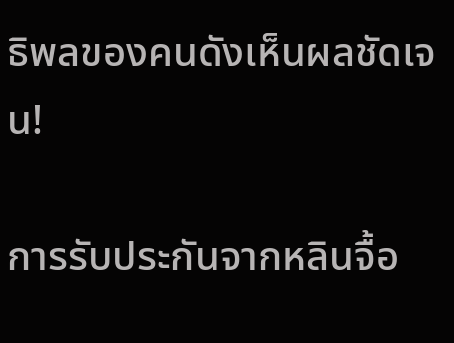ธิพลของคนดังเห็นผลชัดเจน!

การรับประกันจากหลินจื้อ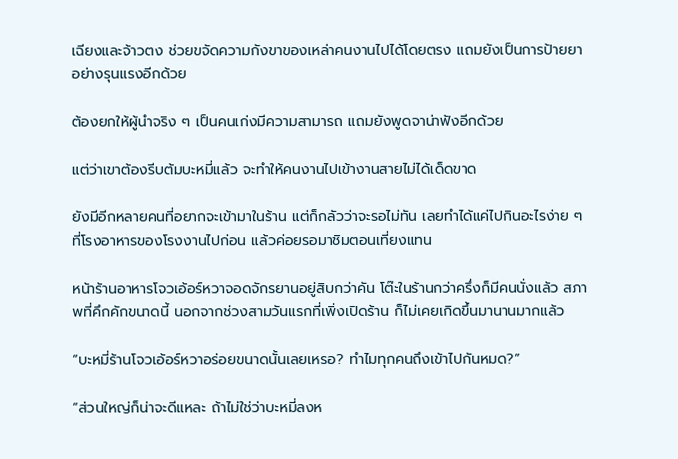เฉียงและจ้าวตง ช่วยขจัดความกังขาของเหล่าคนงานไปได้โดยตรง แถมยังเป็นการป้ายยาอย่างรุนแรงอีกด้วย

ต้องยกให้ผู้นำจริง ๆ เป็นคนเก่งมีความสามารถ แถมยังพูดจาน่าฟังอีกด้วย

แต่ว่าเขาต้องรีบต้มบะหมี่แล้ว จะทำให้คนงานไปเข้างานสายไม่ได้เด็ดขาด

ยังมีอีกหลายคนที่อยากจะเข้ามาในร้าน แต่ก็กลัวว่าจะรอไม่ทัน เลยทำได้แค่ไปกินอะไรง่าย ๆ ที่โรงอาหารของโรงงานไปก่อน แล้วค่อยรอมาชิมตอนเที่ยงแทน

หน้าร้านอาหารโจวเอ้อร์หวาจอดจักรยานอยู่สิบกว่าคัน โต๊ะในร้านกว่าครึ่งก็มีคนนั่งแล้ว สภาพที่คึกคักขนาดนี้ นอกจากช่วงสามวันแรกที่เพิ่งเปิดร้าน ก็ไม่เคยเกิดขึ้นมานานมากแล้ว

“บะหมี่ร้านโจวเอ้อร์หวาอร่อยขนาดนั้นเลยเหรอ? ทำไมทุกคนถึงเข้าไปกันหมด?”

“ส่วนใหญ่ก็น่าจะดีแหละ ถ้าไม่ใช่ว่าบะหมี่ลงห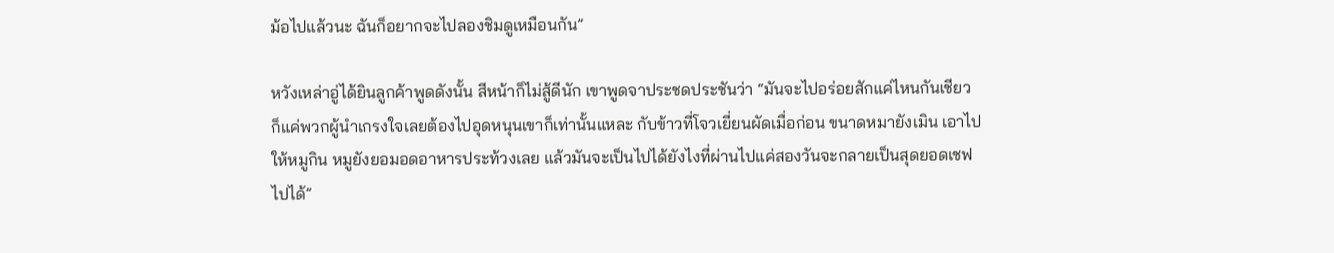ม้อไปแล้วนะ ฉันก็อยากจะไปลองชิมดูเหมือนกัน”

หวังเหล่าอู่ได้ยินลูกค้าพูดดังนั้น สีหน้าก็ไม่สู้ดีนัก เขาพูดจาประชดประชันว่า “มันจะไปอร่อยสักแค่ไหนกันเชียว ก็แค่พวกผู้นำเกรงใจเลยต้องไปอุดหนุนเขาก็เท่านั้นแหละ กับข้าวที่โจวเยี่ยนผัดเมื่อก่อน ขนาดหมายังเมิน เอาไปให้หมูกิน หมูยังยอมอดอาหารประท้วงเลย แล้วมันจะเป็นไปได้ยังไงที่ผ่านไปแค่สองวันจะกลายเป็นสุดยอดเชฟไปได้”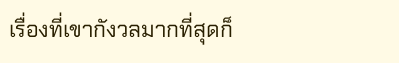เรื่องที่เขากังวลมากที่สุดก็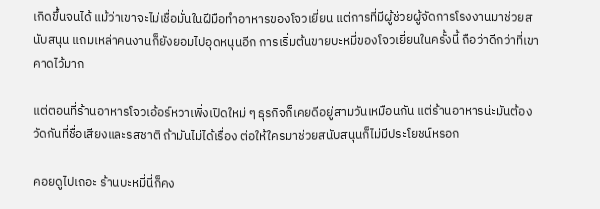เกิดขึ้นจนได้ แม้ว่าเขาจะไม่เชื่อมั่นในฝีมือทำอาหารของโจวเยี่ยน แต่การที่มีผู้ช่วยผู้จัดการโรงงานมาช่วยสนับสนุน แถมเหล่าคนงานก็ยังยอมไปอุดหนุนอีก การเริ่มต้นขายบะหมี่ของโจวเยี่ยนในครั้งนี้ ถือว่าดีกว่าที่เขาคาดไว้มาก

แต่ตอนที่ร้านอาหารโจวเอ้อร์หวาเพิ่งเปิดใหม่ ๆ ธุรกิจก็เคยดีอยู่สามวันเหมือนกัน แต่ร้านอาหารน่ะมันต้องวัดกันที่ชื่อเสียงและรสชาติ ถ้ามันไม่ได้เรื่อง ต่อให้ใครมาช่วยสนับสนุนก็ไม่มีประโยชน์หรอก

คอยดูไปเถอะ ร้านบะหมี่นี่ก็คง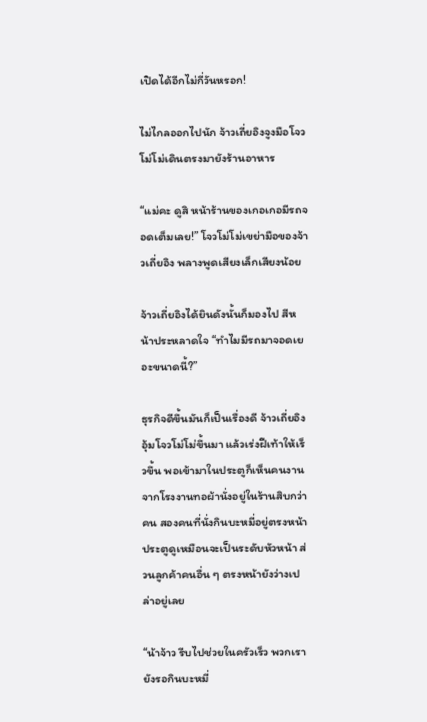เปิดได้อีกไม่กี่วันหรอก!

ไม่ไกลออกไปนัก จ้าวเถี่ยอิงจูงมือโจวโม่โม่เดินตรงมายังร้านอาหาร

“แม่คะ ดูสิ หน้าร้านของเกอเกอมีรถจอดเต็มเลย!” โจวโม่โม่เขย่ามือของจ้าวเถี่ยอิง พลางพูดเสียงเล็กเสียงน้อย

จ้าวเถี่ยอิงได้ยินดังนั้นก็มองไป สีหน้าประหลาดใจ “ทำไมมีรถมาจอดเยอะขนาดนี้?”

ธุรกิจดีขึ้นมันก็เป็นเรื่องดี จ้าวเถี่ยอิงอุ้มโจวโม่โม่ขึ้นมา แล้วเร่งฝีเท้าให้เร็วขึ้น พอเข้ามาในประตูก็เห็นคนงานจากโรงงานทอผ้านั่งอยู่ในร้านสิบกว่าคน สองคนที่นั่งกินบะหมี่อยู่ตรงหน้าประตูดูเหมือนจะเป็นระดับหัวหน้า ส่วนลูกค้าคนอื่น ๆ ตรงหน้ายังว่างเปล่าอยู่เลย

“น้าจ้าว รีบไปช่วยในครัวเร็ว พวกเรายังรอกินบะหมี่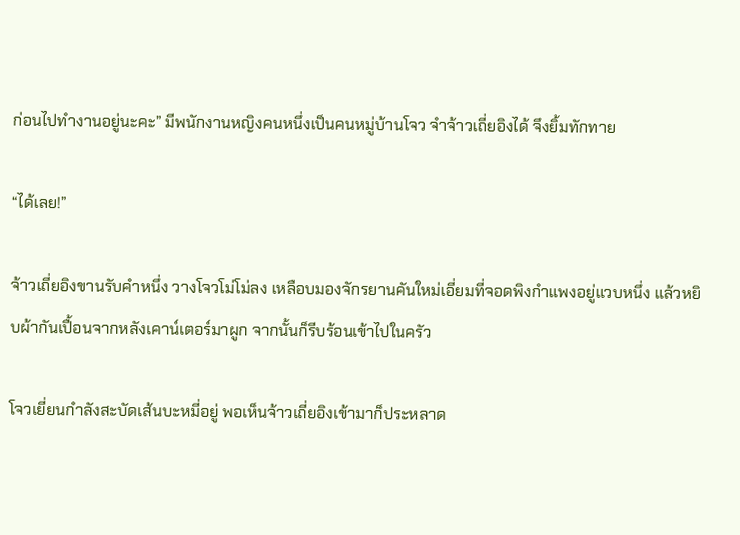ก่อนไปทำงานอยู่นะคะ” มีพนักงานหญิงคนหนึ่งเป็นคนหมู่บ้านโจว จำจ้าวเถี่ยอิงได้ จึงยิ้มทักทาย

“ได้เลย!”

จ้าวเถี่ยอิงขานรับคำหนึ่ง วางโจวโม่โม่ลง เหลือบมองจักรยานคันใหม่เอี่ยมที่จอดพิงกำแพงอยู่แวบหนึ่ง แล้วหยิบผ้ากันเปื้อนจากหลังเคาน์เตอร์มาผูก จากนั้นก็รีบร้อนเข้าไปในครัว

โจวเยี่ยนกำลังสะบัดเส้นบะหมี่อยู่ พอเห็นจ้าวเถี่ยอิงเข้ามาก็ประหลาด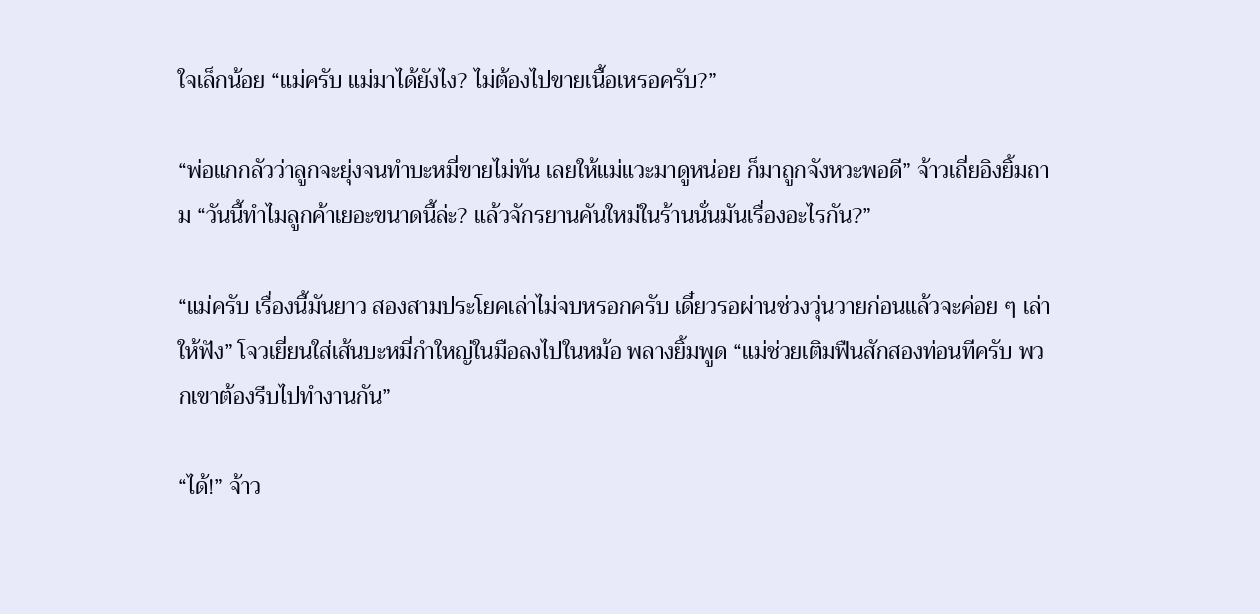ใจเล็กน้อย “แม่ครับ แม่มาได้ยังไง? ไม่ต้องไปขายเนื้อเหรอครับ?”

“พ่อแกกลัวว่าลูกจะยุ่งจนทำบะหมี่ขายไม่ทัน เลยให้แม่แวะมาดูหน่อย ก็มาถูกจังหวะพอดี” จ้าวเถี่ยอิงยิ้มถาม “วันนี้ทำไมลูกค้าเยอะขนาดนี้ล่ะ? แล้วจักรยานคันใหม่ในร้านนั่นมันเรื่องอะไรกัน?”

“แม่ครับ เรื่องนี้มันยาว สองสามประโยคเล่าไม่จบหรอกครับ เดี๋ยวรอผ่านช่วงวุ่นวายก่อนแล้วจะค่อย ๆ เล่าให้ฟัง” โจวเยี่ยนใส่เส้นบะหมี่กำใหญ่ในมือลงไปในหม้อ พลางยิ้มพูด “แม่ช่วยเติมฟืนสักสองท่อนทีครับ พวกเขาต้องรีบไปทำงานกัน”

“ได้!” จ้าว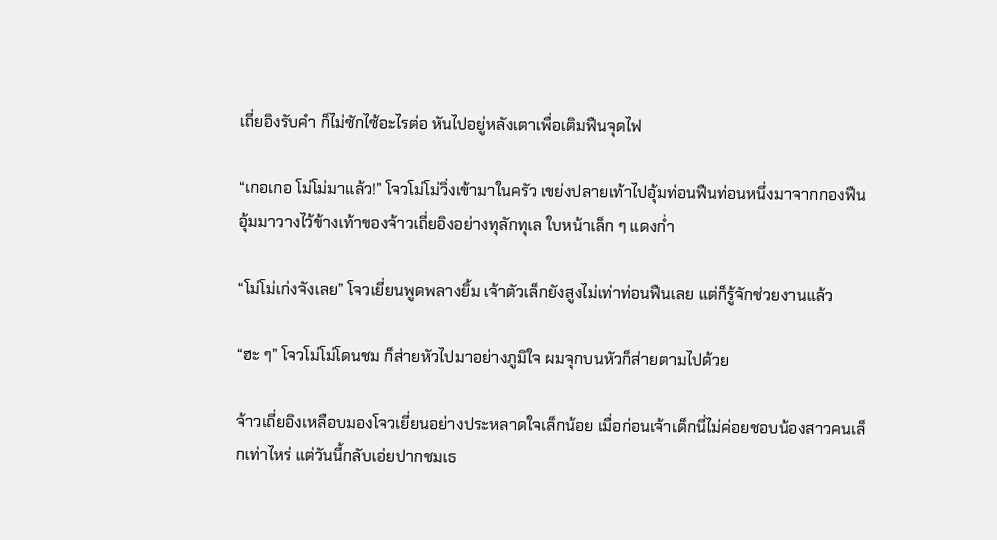เถี่ยอิงรับคำ ก็ไม่ซักไซ้อะไรต่อ หันไปอยู่หลังเตาเพื่อเติมฟืนจุดไฟ

“เกอเกอ โม่โม่มาแล้ว!” โจวโม่โม่วิ่งเข้ามาในครัว เขย่งปลายเท้าไปอุ้มท่อนฟืนท่อนหนึ่งมาจากกองฟืน อุ้มมาวางไว้ข้างเท้าของจ้าวเถี่ยอิงอย่างทุลักทุเล ใบหน้าเล็ก ๆ แดงก่ำ

“โม่โม่เก่งจังเลย” โจวเยี่ยนพูดพลางยิ้ม เจ้าตัวเล็กยังสูงไม่เท่าท่อนฟืนเลย แต่ก็รู้จักช่วยงานแล้ว

“ฮะ ๆ” โจวโม่โม่โดนชม ก็ส่ายหัวไปมาอย่างภูมิใจ ผมจุกบนหัวก็ส่ายตามไปด้วย

จ้าวเถี่ยอิงเหลือบมองโจวเยี่ยนอย่างประหลาดใจเล็กน้อย เมื่อก่อนเจ้าเด็กนี่ไม่ค่อยชอบน้องสาวคนเล็กเท่าไหร่ แต่วันนี้กลับเอ่ยปากชมเธ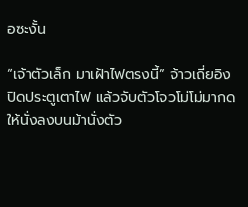อซะงั้น

“เจ้าตัวเล็ก มาเฝ้าไฟตรงนี้” จ้าวเถี่ยอิงปิดประตูเตาไฟ แล้วจับตัวโจวโม่โม่มากดให้นั่งลงบนม้านั่งตัว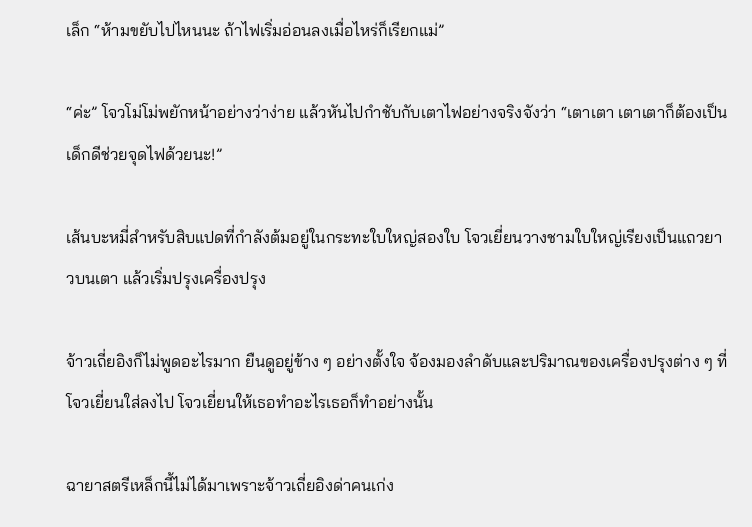เล็ก “ห้ามขยับไปไหนนะ ถ้าไฟเริ่มอ่อนลงเมื่อไหร่ก็เรียกแม่”

“ค่ะ” โจวโม่โม่พยักหน้าอย่างว่าง่าย แล้วหันไปกำชับกับเตาไฟอย่างจริงจังว่า “เตาเตา เตาเตาก็ต้องเป็นเด็กดีช่วยจุดไฟด้วยนะ!”

เส้นบะหมี่สำหรับสิบแปดที่กำลังต้มอยู่ในกระทะใบใหญ่สองใบ โจวเยี่ยนวางชามใบใหญ่เรียงเป็นแถวยาวบนเตา แล้วเริ่มปรุงเครื่องปรุง

จ้าวเถี่ยอิงก็ไม่พูดอะไรมาก ยืนดูอยู่ข้าง ๆ อย่างตั้งใจ จ้องมองลำดับและปริมาณของเครื่องปรุงต่าง ๆ ที่โจวเยี่ยนใส่ลงไป โจวเยี่ยนให้เธอทำอะไรเธอก็ทำอย่างนั้น

ฉายาสตรีเหล็กนี้ไม่ได้มาเพราะจ้าวเถี่ยอิงด่าคนเก่ง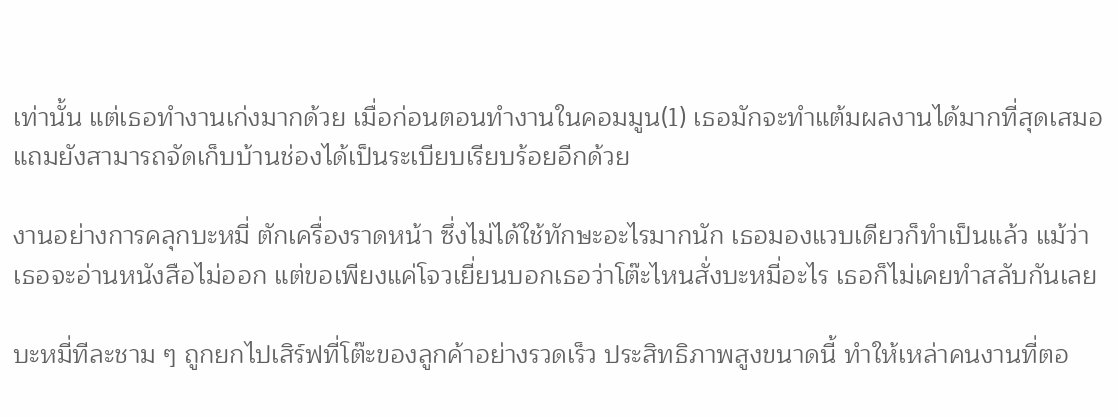เท่านั้น แต่เธอทำงานเก่งมากด้วย เมื่อก่อนตอนทำงานในคอมมูน(1) เธอมักจะทำแต้มผลงานได้มากที่สุดเสมอ แถมยังสามารถจัดเก็บบ้านช่องได้เป็นระเบียบเรียบร้อยอีกด้วย

งานอย่างการคลุกบะหมี่ ตักเครื่องราดหน้า ซึ่งไม่ได้ใช้ทักษะอะไรมากนัก เธอมองแวบเดียวก็ทำเป็นแล้ว แม้ว่าเธอจะอ่านหนังสือไม่ออก แต่ขอเพียงแค่โจวเยี่ยนบอกเธอว่าโต๊ะไหนสั่งบะหมี่อะไร เธอก็ไม่เคยทำสลับกันเลย

บะหมี่ทีละชาม ๆ ถูกยกไปเสิร์ฟที่โต๊ะของลูกค้าอย่างรวดเร็ว ประสิทธิภาพสูงขนาดนี้ ทำให้เหล่าคนงานที่ตอ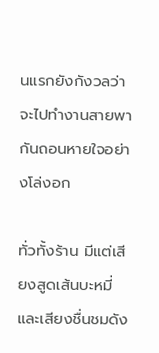นแรกยังกังวลว่าจะไปทำงานสายพากันถอนหายใจอย่างโล่งอก

ทั่วทั้งร้าน มีแต่เสียงสูดเส้นบะหมี่และเสียงชื่นชมดัง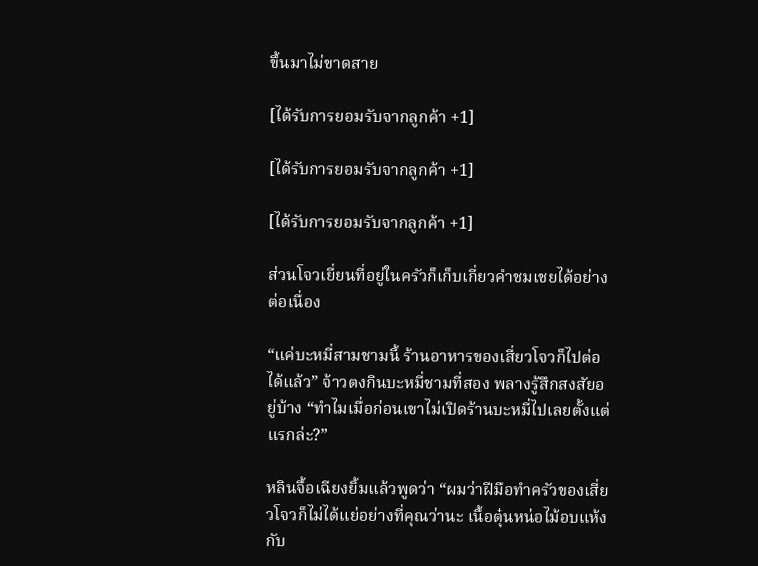ขึ้นมาไม่ขาดสาย

[ได้รับการยอมรับจากลูกค้า +1]

[ได้รับการยอมรับจากลูกค้า +1]

[ได้รับการยอมรับจากลูกค้า +1]

ส่วนโจวเยี่ยนที่อยู่ในครัวก็เก็บเกี่ยวคำชมเชยได้อย่างต่อเนื่อง

“แค่บะหมี่สามชามนี้ ร้านอาหารของเสี่ยวโจวก็ไปต่อได้แล้ว” จ้าวตงกินบะหมี่ชามที่สอง พลางรู้สึกสงสัยอยู่บ้าง “ทำไมเมื่อก่อนเขาไม่เปิดร้านบะหมี่ไปเลยตั้งแต่แรกล่ะ?”

หลินจื้อเฉียงยิ้มแล้วพูดว่า “ผมว่าฝีมือทำครัวของเสี่ยวโจวก็ไม่ได้แย่อย่างที่คุณว่านะ เนื้อตุ๋นหน่อไม้อบแห้งกับ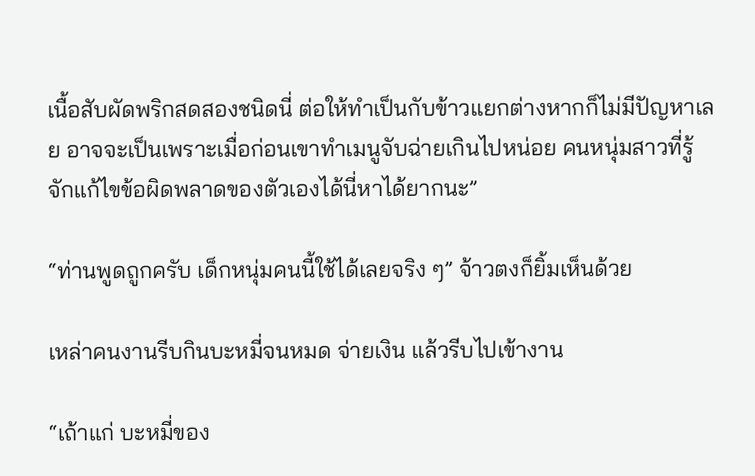เนื้อสับผัดพริกสดสองชนิดนี่ ต่อให้ทำเป็นกับข้าวแยกต่างหากก็ไม่มีปัญหาเลย อาจจะเป็นเพราะเมื่อก่อนเขาทำเมนูจับฉ่ายเกินไปหน่อย คนหนุ่มสาวที่รู้จักแก้ไขข้อผิดพลาดของตัวเองได้นี่หาได้ยากนะ”

“ท่านพูดถูกครับ เด็กหนุ่มคนนี้ใช้ได้เลยจริง ๆ” จ้าวตงก็ยิ้มเห็นด้วย

เหล่าคนงานรีบกินบะหมี่จนหมด จ่ายเงิน แล้วรีบไปเข้างาน

“เถ้าแก่ บะหมี่ของ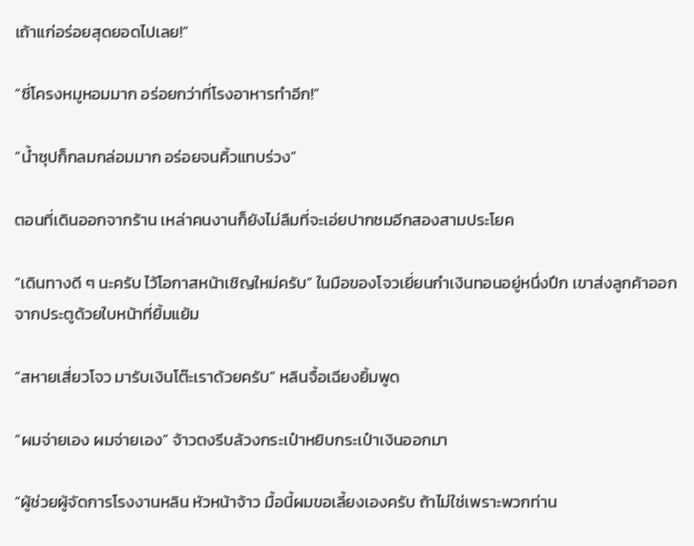เถ้าแก่อร่อยสุดยอดไปเลย!”

“ซี่โครงหมูหอมมาก อร่อยกว่าที่โรงอาหารทำอีก!”

“น้ำซุปก็กลมกล่อมมาก อร่อยจนคิ้วแทบร่วง”

ตอนที่เดินออกจากร้าน เหล่าคนงานก็ยังไม่ลืมที่จะเอ่ยปากชมอีกสองสามประโยค

“เดินทางดี ๆ นะครับ ไว้โอกาสหน้าเชิญใหม่ครับ” ในมือของโจวเยี่ยนกำเงินทอนอยู่หนึ่งปึก เขาส่งลูกค้าออกจากประตูด้วยใบหน้าที่ยิ้มแย้ม

“สหายเสี่ยวโจว มารับเงินโต๊ะเราด้วยครับ” หลินจื้อเฉียงยิ้มพูด

“ผมจ่ายเอง ผมจ่ายเอง” จ้าวตงรีบล้วงกระเป๋าหยิบกระเป๋าเงินออกมา

“ผู้ช่วยผู้จัดการโรงงานหลิน หัวหน้าจ้าว มื้อนี้ผมขอเลี้ยงเองครับ ถ้าไม่ใช่เพราะพวกท่าน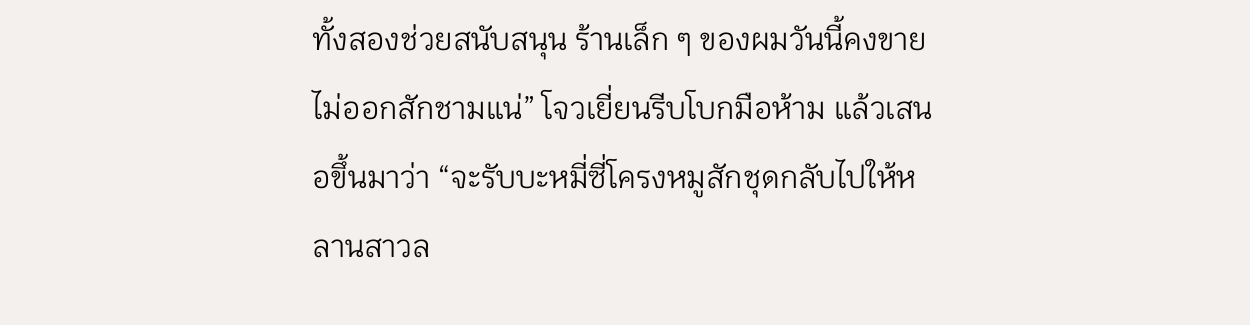ทั้งสองช่วยสนับสนุน ร้านเล็ก ๆ ของผมวันนี้คงขายไม่ออกสักชามแน่” โจวเยี่ยนรีบโบกมือห้าม แล้วเสนอขึ้นมาว่า “จะรับบะหมี่ซี่โครงหมูสักชุดกลับไปให้หลานสาวล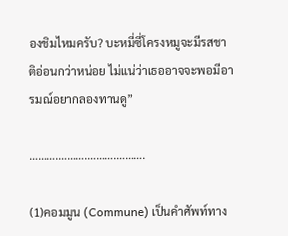องชิมไหมครับ? บะหมี่ซี่โครงหมูจะมีรสชาติอ่อนกว่าหน่อย ไม่แน่ว่าเธออาจจะพอมีอารมณ์อยากลองทานดู”

……….……….……….……….

(1)คอมมูน (Commune) เป็นคำศัพท์ทาง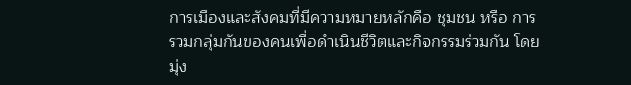การเมืองและสังคมที่มีความหมายหลักคือ ชุมชน หรือ การรวมกลุ่มกันของคนเพื่อดำเนินชีวิตและกิจกรรมร่วมกัน โดยมุ่ง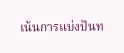เน้นการแบ่งปันท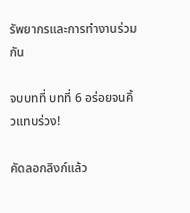รัพยากรและการทำงานร่วมกัน

จบบทที่ บทที่ 6 อร่อยจนคิ้วแทบร่วง!

คัดลอกลิงก์แล้ว